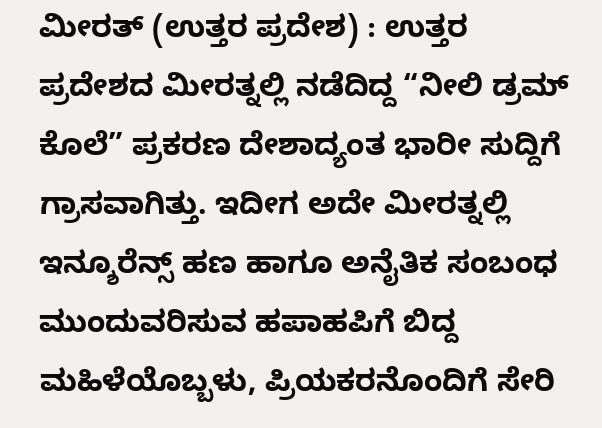ಮೀರತ್ (ಉತ್ತರ ಪ್ರದೇಶ) : ಉತ್ತರ ಪ್ರದೇಶದ ಮೀರತ್ನಲ್ಲಿ ನಡೆದಿದ್ದ “ನೀಲಿ ಡ್ರಮ್ ಕೊಲೆ” ಪ್ರಕರಣ ದೇಶಾದ್ಯಂತ ಭಾರೀ ಸುದ್ದಿಗೆ ಗ್ರಾಸವಾಗಿತ್ತು. ಇದೀಗ ಅದೇ ಮೀರತ್ನಲ್ಲಿ ಇನ್ಶೂರೆನ್ಸ್ ಹಣ ಹಾಗೂ ಅನೈತಿಕ ಸಂಬಂಧ ಮುಂದುವರಿಸುವ ಹಪಾಹಪಿಗೆ ಬಿದ್ದ ಮಹಿಳೆಯೊಬ್ಬಳು, ಪ್ರಿಯಕರನೊಂದಿಗೆ ಸೇರಿ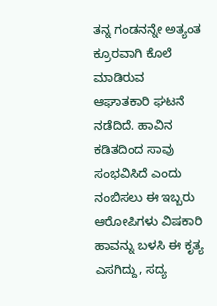ತನ್ನ ಗಂಡನನ್ನೇ ಅತ್ಯಂತ ಕ್ರೂರವಾಗಿ ಕೊಲೆ ಮಾಡಿರುವ ಆಘಾತಕಾರಿ ಘಟನೆ ನಡೆದಿದೆ. ಹಾವಿನ ಕಡಿತದಿಂದ ಸಾವು ಸಂಭವಿಸಿದೆ ಎಂದು ನಂಬಿಸಲು ಈ ಇಬ್ಬರು ಆರೋಪಿಗಳು ವಿಷಕಾರಿ ಹಾವನ್ನು ಬಳಸಿ ಈ ಕೃತ್ಯ ಎಸಗಿದ್ದು, ಸದ್ಯ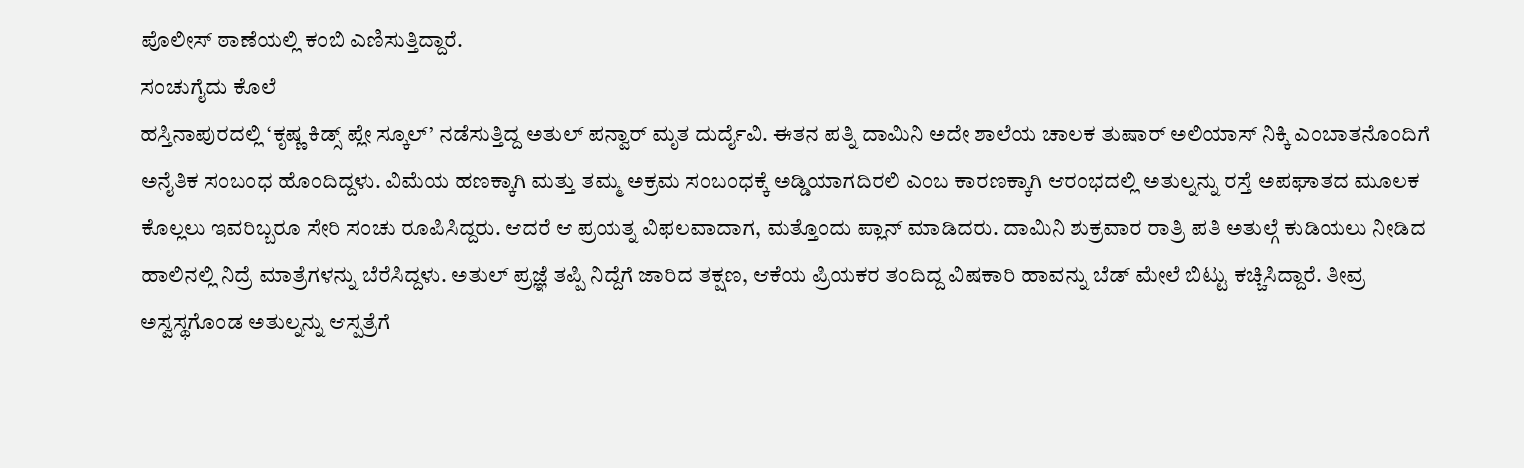ಪೊಲೀಸ್ ಠಾಣೆಯಲ್ಲಿ ಕಂಬಿ ಎಣಿಸುತ್ತಿದ್ದಾರೆ.
ಸಂಚುಗೈದು ಕೊಲೆ
ಹಸ್ತಿನಾಪುರದಲ್ಲಿ ‘ಕೃಷ್ಣ ಕಿಡ್ಸ್ ಪ್ಲೇ ಸ್ಕೂಲ್’ ನಡೆಸುತ್ತಿದ್ದ ಅತುಲ್ ಪನ್ವಾರ್ ಮೃತ ದುರ್ದೈವಿ. ಈತನ ಪತ್ನಿ ದಾಮಿನಿ ಅದೇ ಶಾಲೆಯ ಚಾಲಕ ತುಷಾರ್ ಅಲಿಯಾಸ್ ನಿಕ್ಕಿ ಎಂಬಾತನೊಂದಿಗೆ ಅನೈತಿಕ ಸಂಬಂಧ ಹೊಂದಿದ್ದಳು. ವಿಮೆಯ ಹಣಕ್ಕಾಗಿ ಮತ್ತು ತಮ್ಮ ಅಕ್ರಮ ಸಂಬಂಧಕ್ಕೆ ಅಡ್ಡಿಯಾಗದಿರಲಿ ಎಂಬ ಕಾರಣಕ್ಕಾಗಿ ಆರಂಭದಲ್ಲಿ ಅತುಲ್ನನ್ನು ರಸ್ತೆ ಅಪಘಾತದ ಮೂಲಕ ಕೊಲ್ಲಲು ಇವರಿಬ್ಬರೂ ಸೇರಿ ಸಂಚು ರೂಪಿಸಿದ್ದರು. ಆದರೆ ಆ ಪ್ರಯತ್ನ ವಿಫಲವಾದಾಗ, ಮತ್ತೊಂದು ಪ್ಲಾನ್ ಮಾಡಿದರು. ದಾಮಿನಿ ಶುಕ್ರವಾರ ರಾತ್ರಿ ಪತಿ ಅತುಲ್ಗೆ ಕುಡಿಯಲು ನೀಡಿದ ಹಾಲಿನಲ್ಲಿ ನಿದ್ರೆ ಮಾತ್ರೆಗಳನ್ನು ಬೆರೆಸಿದ್ದಳು. ಅತುಲ್ ಪ್ರಜ್ಞೆ ತಪ್ಪಿ ನಿದ್ದೆಗೆ ಜಾರಿದ ತಕ್ಷಣ, ಆಕೆಯ ಪ್ರಿಯಕರ ತಂದಿದ್ದ ವಿಷಕಾರಿ ಹಾವನ್ನು ಬೆಡ್ ಮೇಲೆ ಬಿಟ್ಟು ಕಚ್ಚಿಸಿದ್ದಾರೆ. ತೀವ್ರ ಅಸ್ವಸ್ಥಗೊಂಡ ಅತುಲ್ನನ್ನು ಆಸ್ಪತ್ರೆಗೆ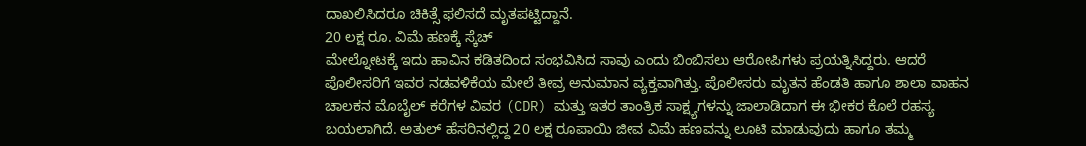ದಾಖಲಿಸಿದರೂ ಚಿಕಿತ್ಸೆ ಫಲಿಸದೆ ಮೃತಪಟ್ಟಿದ್ದಾನೆ.
20 ಲಕ್ಷ ರೂ. ವಿಮೆ ಹಣಕ್ಕೆ ಸ್ಕೆಚ್
ಮೇಲ್ನೋಟಕ್ಕೆ ಇದು ಹಾವಿನ ಕಡಿತದಿಂದ ಸಂಭವಿಸಿದ ಸಾವು ಎಂದು ಬಿಂಬಿಸಲು ಆರೋಪಿಗಳು ಪ್ರಯತ್ನಿಸಿದ್ದರು. ಆದರೆ ಪೊಲೀಸರಿಗೆ ಇವರ ನಡವಳಿಕೆಯ ಮೇಲೆ ತೀವ್ರ ಅನುಮಾನ ವ್ಯಕ್ತವಾಗಿತ್ತು. ಪೊಲೀಸರು ಮೃತನ ಹೆಂಡತಿ ಹಾಗೂ ಶಾಲಾ ವಾಹನ ಚಾಲಕನ ಮೊಬೈಲ್ ಕರೆಗಳ ವಿವರ (CDR) ಮತ್ತು ಇತರ ತಾಂತ್ರಿಕ ಸಾಕ್ಷ್ಯಗಳನ್ನು ಜಾಲಾಡಿದಾಗ ಈ ಭೀಕರ ಕೊಲೆ ರಹಸ್ಯ ಬಯಲಾಗಿದೆ. ಅತುಲ್ ಹೆಸರಿನಲ್ಲಿದ್ದ 20 ಲಕ್ಷ ರೂಪಾಯಿ ಜೀವ ವಿಮೆ ಹಣವನ್ನು ಲೂಟಿ ಮಾಡುವುದು ಹಾಗೂ ತಮ್ಮ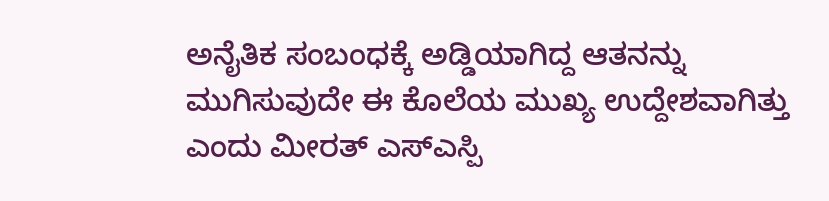ಅನೈತಿಕ ಸಂಬಂಧಕ್ಕೆ ಅಡ್ಡಿಯಾಗಿದ್ದ ಆತನನ್ನು ಮುಗಿಸುವುದೇ ಈ ಕೊಲೆಯ ಮುಖ್ಯ ಉದ್ದೇಶವಾಗಿತ್ತು ಎಂದು ಮೀರತ್ ಎಸ್ಎಸ್ಪಿ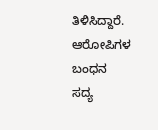ತಿಳಿಸಿದ್ದಾರೆ.
ಆರೋಪಿಗಳ ಬಂಧನ
ಸದ್ಯ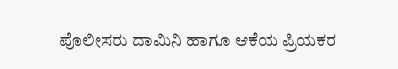ಪೊಲೀಸರು ದಾಮಿನಿ ಹಾಗೂ ಆಕೆಯ ಪ್ರಿಯಕರ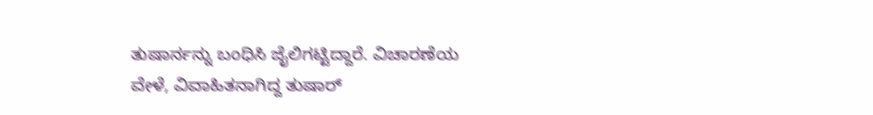ತುಷಾರ್ನನ್ನು ಬಂಧಿಸಿ ಜೈಲಿಗಟ್ಟಿದ್ದಾರೆ. ವಿಚಾರಣೆಯ ವೇಳೆ, ವಿವಾಹಿತನಾಗಿದ್ದ ತುಷಾರ್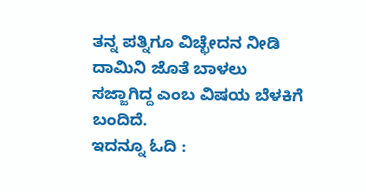ತನ್ನ ಪತ್ನಿಗೂ ವಿಚ್ಛೇದನ ನೀಡಿ ದಾಮಿನಿ ಜೊತೆ ಬಾಳಲು ಸಜ್ಜಾಗಿದ್ದ ಎಂಬ ವಿಷಯ ಬೆಳಕಿಗೆ ಬಂದಿದೆ.
ಇದನ್ನೂ ಓದಿ :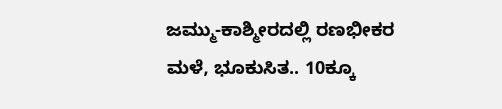ಜಮ್ಮು-ಕಾಶ್ಮೀರದಲ್ಲಿ ರಣಭೀಕರ ಮಳೆ, ಭೂಕುಸಿತ.. 10ಕ್ಕೂ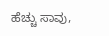ಹೆಚ್ಚು ಸಾವು,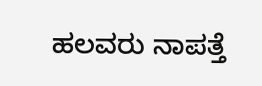ಹಲವರು ನಾಪತ್ತೆ